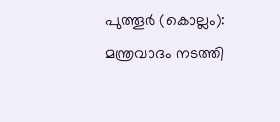പുത്തൂർ (കൊല്ലം): മന്ത്രവാദം നടത്തി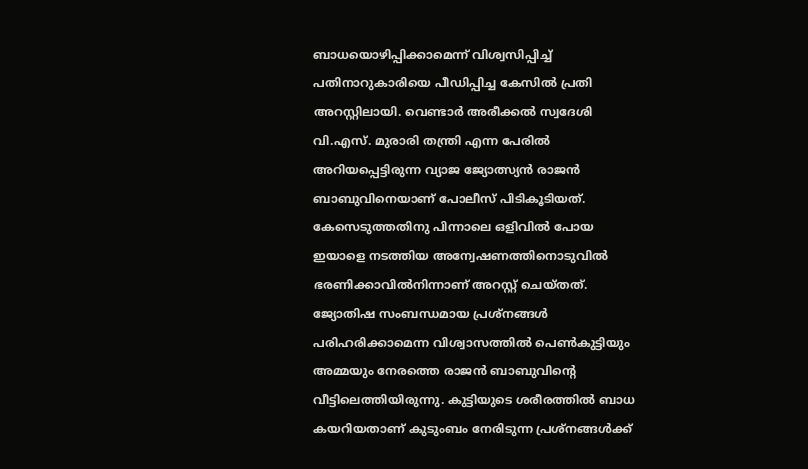ബാധയൊഴിപ്പിക്കാമെന്ന് വിശ്വസിപ്പിച്ച് പതിനാറുകാരിയെ പീഡിപ്പിച്ച കേസിൽ പ്രതി അറസ്റ്റിലായി. വെണ്ടാർ അരീക്കൽ സ്വദേശി വി.എസ്. മുരാരി തന്ത്രി എന്ന പേരിൽ അറിയപ്പെട്ടിരുന്ന വ്യാജ ജ്യോത്സ്യൻ രാജൻ ബാബുവിനെയാണ് പോലീസ് പിടികൂടിയത്. കേസെടുത്തതിനു പിന്നാലെ ഒളിവിൽ പോയ ഇയാളെ നടത്തിയ അന്വേഷണത്തിനൊടുവിൽ ഭരണിക്കാവിൽനിന്നാണ് അറസ്റ്റ് ചെയ്തത്.
ജ്യോതിഷ സംബന്ധമായ പ്രശ്നങ്ങൾ പരിഹരിക്കാമെന്ന വിശ്വാസത്തിൽ പെൺകുട്ടിയും അമ്മയും നേരത്തെ രാജൻ ബാബുവിന്റെ വീട്ടിലെത്തിയിരുന്നു. കുട്ടിയുടെ ശരീരത്തിൽ ബാധ കയറിയതാണ് കുടുംബം നേരിടുന്ന പ്രശ്നങ്ങൾക്ക്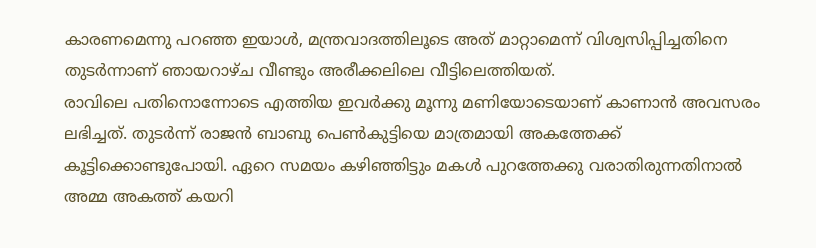കാരണമെന്നു പറഞ്ഞ ഇയാൾ, മന്ത്രവാദത്തിലൂടെ അത് മാറ്റാമെന്ന് വിശ്വസിപ്പിച്ചതിനെ തുടർന്നാണ് ഞായറാഴ്ച വീണ്ടും അരീക്കലിലെ വീട്ടിലെത്തിയത്.
രാവിലെ പതിനൊന്നോടെ എത്തിയ ഇവർക്കു മൂന്നു മണിയോടെയാണ് കാണാൻ അവസരം ലഭിച്ചത്. തുടർന്ന് രാജൻ ബാബു പെൺകുട്ടിയെ മാത്രമായി അകത്തേക്ക് കൂട്ടിക്കൊണ്ടുപോയി. ഏറെ സമയം കഴിഞ്ഞിട്ടും മകൾ പുറത്തേക്കു വരാതിരുന്നതിനാൽ അമ്മ അകത്ത് കയറി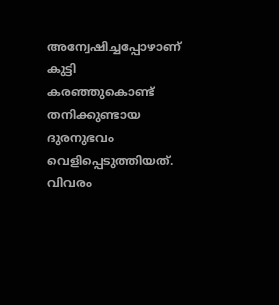അന്വേഷിച്ചപ്പോഴാണ് കുട്ടി കരഞ്ഞുകൊണ്ട് തനിക്കുണ്ടായ ദുരനുഭവം വെളിപ്പെടുത്തിയത്. വിവരം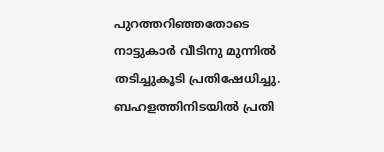പുറത്തറിഞ്ഞതോടെ നാട്ടുകാർ വീടിനു മുന്നിൽ തടിച്ചുകൂടി പ്രതിഷേധിച്ചു. ബഹളത്തിനിടയിൽ പ്രതി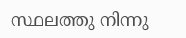സ്ഥലത്തു നിന്നു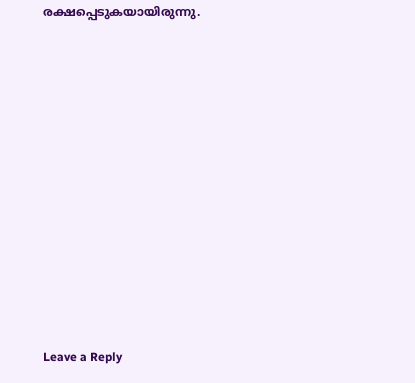രക്ഷപ്പെടുകയായിരുന്നു.











Leave a Reply